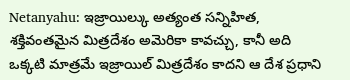Netanyahu: ఇజ్రాయిల్కు అత్యంత సన్నిహిత, శక్తివంతమైన మిత్రదేశం అమెరికా కావచ్చు, కానీ అది ఒక్కటి మాత్రమే ఇజ్రాయిల్ మిత్రదేశం కాదని ఆ దేశ ప్రధాని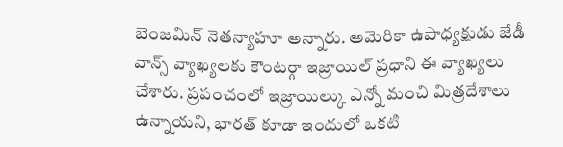బెంజమిన్ నెతన్యాహూ అన్నారు. అమెరికా ఉపాధ్యక్షుడు జేడీ వాన్స్ వ్యాఖ్యలకు కౌంటర్గా ఇజ్రాయిల్ ప్రధాని ఈ వ్యాఖ్యలు చేశారు. ప్రపంచంలో ఇజ్రాయిల్కు ఎన్నో మంచి మిత్రదేశాలు ఉన్నాయని, భారత్ కూడా ఇందులో ఒకటి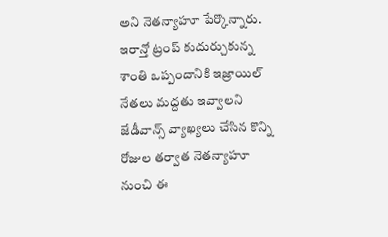అని నెతన్యాహూ పేర్కొన్నారు. ఇరాన్తో ట్రంప్ కుదుర్చుకున్న శాంతి ఒప్పందానికి ఇజ్రాయిల్ నేతలు మద్దతు ఇవ్వాలని జేడీవాన్స్ వ్యాఖ్యలు చేసిన కొన్ని రోజుల తర్వాత నెతన్యాహూ నుంచి ఈ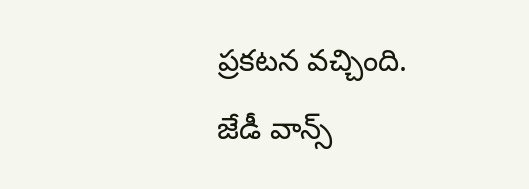ప్రకటన వచ్చింది.
జేడీ వాన్స్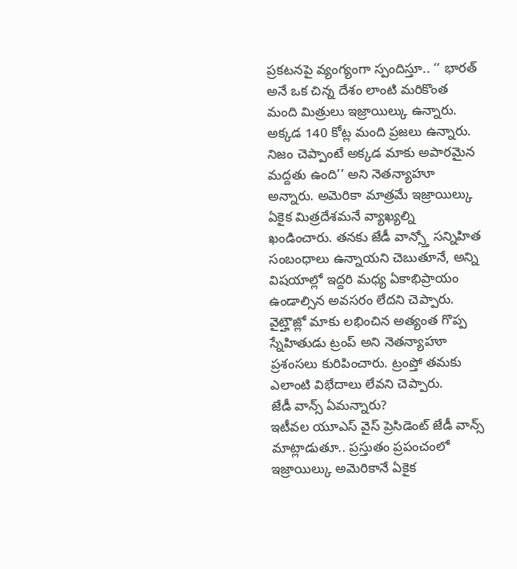ప్రకటనపై వ్యంగ్యంగా స్పందిస్తూ.. ‘‘ భారత్ అనే ఒక చిన్న దేశం లాంటి మరికొంత మంది మిత్రులు ఇజ్రాయిల్కు ఉన్నారు. అక్కడ 140 కోట్ల మంది ప్రజలు ఉన్నారు. నిజం చెప్పాంటే అక్కడ మాకు అపారమైన మద్దతు ఉంది’’ అని నెతన్యాహూ అన్నారు. అమెరికా మాత్రమే ఇజ్రాయిల్కు ఏకైక మిత్రదేశమనే వ్యాఖ్యల్ని ఖండించారు. తనకు జేడీ వాన్స్తో సన్నిహిత సంబంధాలు ఉన్నాయని చెబుతూనే, అన్ని విషయాల్లో ఇద్దరి మధ్య ఏకాభిప్రాయం ఉండాల్సిన అవసరం లేదని చెప్పారు. వైట్హౌజ్లో మాకు లభించిన అత్యంత గొప్ప స్నేహితుడు ట్రంప్ అని నెతన్యాహూ ప్రశంసలు కురిపించారు. ట్రంప్తో తమకు ఎలాంటి విభేదాలు లేవని చెప్పారు.
జేడీ వాన్స్ ఏమన్నారు?
ఇటీవల యూఎస్ వైస్ ప్రెసిడెంట్ జేడీ వాన్స్ మాట్లాడుతూ.. ప్రస్తుతం ప్రపంచంలో ఇజ్రాయిల్కు అమెరికానే ఏకైక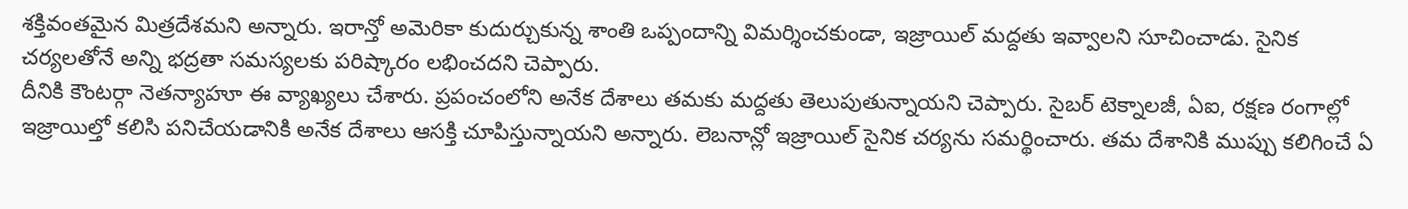శక్తివంతమైన మిత్రదేశమని అన్నారు. ఇరాన్తో అమెరికా కుదుర్చుకున్న శాంతి ఒప్పందాన్ని విమర్శించకుండా, ఇజ్రాయిల్ మద్దతు ఇవ్వాలని సూచించాడు. సైనిక చర్యలతోనే అన్ని భద్రతా సమస్యలకు పరిష్కారం లభించదని చెప్పారు.
దీనికి కౌంటర్గా నెతన్యాహూ ఈ వ్యాఖ్యలు చేశారు. ప్రపంచంలోని అనేక దేశాలు తమకు మద్దతు తెలుపుతున్నాయని చెప్పారు. సైబర్ టెక్నాలజీ, ఏఐ, రక్షణ రంగాల్లో ఇజ్రాయిల్తో కలిసి పనిచేయడానికి అనేక దేశాలు ఆసక్తి చూపిస్తున్నాయని అన్నారు. లెబనాన్లో ఇజ్రాయిల్ సైనిక చర్యను సమర్థించారు. తమ దేశానికి ముప్పు కలిగించే ఏ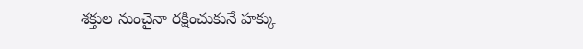శక్తుల నుంచైనా రక్షించుకునే హక్కు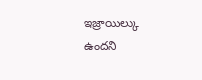ఇజ్రాయిల్కు ఉందని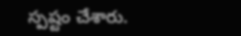స్పష్టం చేశారు.